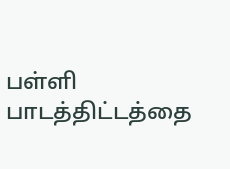பள்ளி பாடத்திட்டத்தை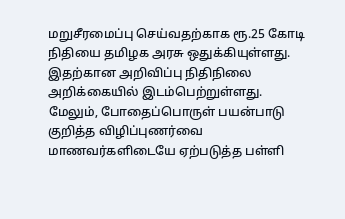மறுசீரமைப்பு செய்வதற்காக ரூ.25 கோடி நிதியை தமிழக அரசு ஒதுக்கியுள்ளது. இதற்கான அறிவிப்பு நிதிநிலை அறிக்கையில் இடம்பெற்றுள்ளது.
மேலும், போதைப்பொருள் பயன்பாடு குறித்த விழிப்புணர்வை மாணவர்களிடையே ஏற்படுத்த பள்ளி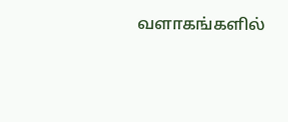வளாகங்களில்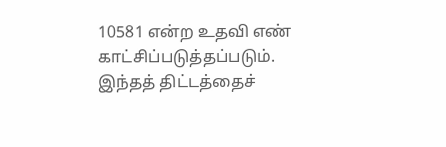10581 என்ற உதவி எண் காட்சிப்படுத்தப்படும். இந்தத் திட்டத்தைச்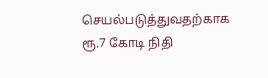செயல்படுத்துவதற்காக ரூ.7 கோடி நிதி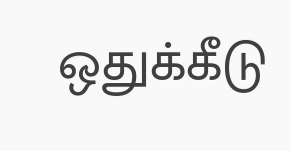ஒதுக்கீடு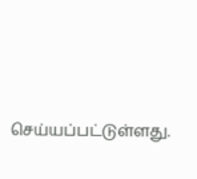செய்யப்பட்டுள்ளது.